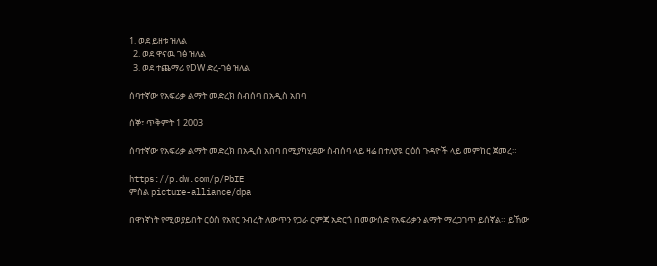1. ወደ ይዘቱ ዝለል
  2. ወደ ዋናዉ ገፅ ዝለል
  3. ወደ ተጨማሪ የDW ድረ-ገፅ ዝለል

ሰባተኛው የአፍሪቃ ልማት መድረክ ስብሰባ በአዲስ አበባ

ሰኞ፣ ጥቅምት 1 2003

ሰባተኛው የአፍሪቃ ልማት መድረክ በአዲስ አበባ በሚያካሂደው ስብሰባ ላይ ዛሬ በተለያዩ ርዕሰ ጉዳዮች ላይ መምከር ጀመረ።

https://p.dw.com/p/PbIE
ምስል picture-alliance/dpa

በዋነኛነት የሚወያይበት ርዕስ የአየር ንብረት ለውጥን የጋራ ርምጃ አድርጎ በመውሰድ የአፍሪቃን ልማት ማረጋገጥ ይሰኛል። ይኸው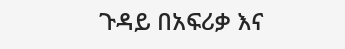ጉዳይ በአፍሪቃ እና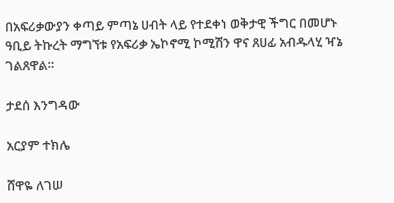በአፍሪቃውያን ቀጣይ ምጣኔ ሀብት ላይ የተደቀነ ወቅታዊ ችግር በመሆኑ ዓቢይ ትኩረት ማግኘቱ የአፍሪቃ ኤኮኖሚ ኮሚሽን ዋና ጸሀፊ አብዱላሂ ዣኔ ገልጸዋል።

ታደሰ እንግዳው

አርያም ተክሌ

ሸዋዬ ለገሠ